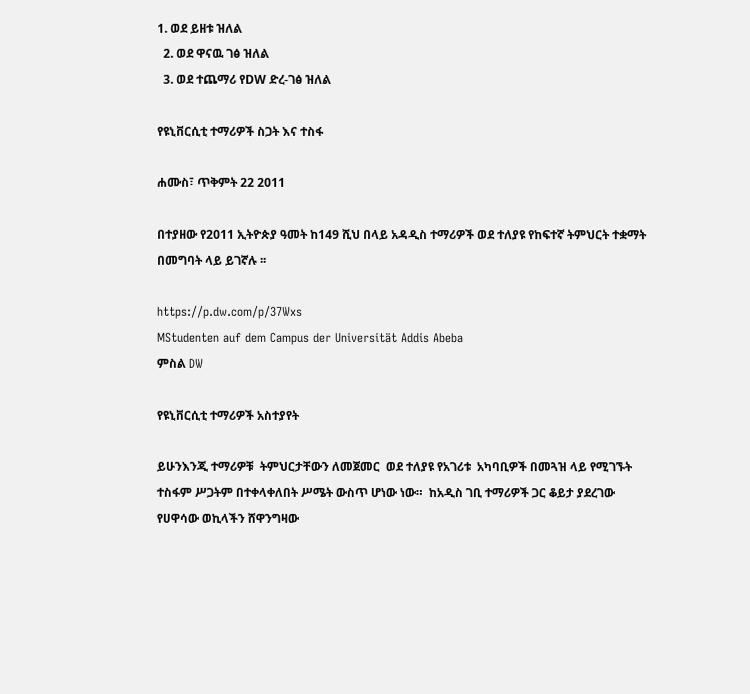1. ወደ ይዘቱ ዝለል
  2. ወደ ዋናዉ ገፅ ዝለል
  3. ወደ ተጨማሪ የDW ድረ-ገፅ ዝለል

የዩኒቨርሲቲ ተማሪዎች ስጋት እና ተስፋ

ሐሙስ፣ ጥቅምት 22 2011

በተያዘው የ2011 ኢትዮጵያ ዓመት ከ149 ሺህ በላይ አዳዲስ ተማሪዎች ወደ ተለያዩ የከፍተኛ ትምህርት ተቋማት በመግባት ላይ ይገኛሉ ፡፡

https://p.dw.com/p/37Wxs
MStudenten auf dem Campus der Universität Addis Abeba
ምስል DW

የዩኒቨርሲቲ ተማሪዎች አስተያየት

ይሁንእንጂ ተማሪዎቹ  ትምህርታቸውን ለመጀመር  ወደ ተለያዩ የአገሪቱ  አካባቢዎች በመጓዝ ላይ የሚገኙት ተስፋም ሥጋትም በተቀላቀለበት ሥሜት ውስጥ ሆነው ነው።  ከአዲስ ገቢ ተማሪዎች ጋር ቆይታ ያደረገው የሀዋሳው ወኪላችን ሸዋንግዛው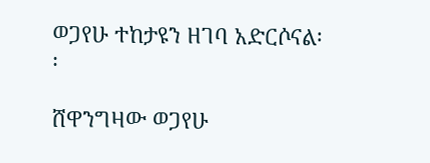ወጋየሁ ተከታዩን ዘገባ አድርሶናል፡፡

ሸዋንግዛው ወጋየሁ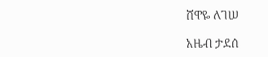ሸዋዬ ለገሠ

አዜብ ታደሰ